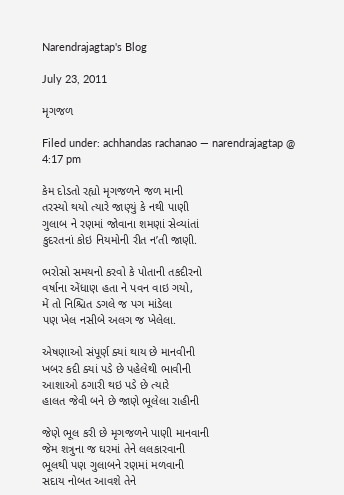Narendrajagtap's Blog

July 23, 2011

મૃગજળ

Filed under: achhandas rachanao — narendrajagtap @ 4:17 pm

કેમ દોડતો રહ્યો મૃગજળને જળ માની
તરસ્યો થયો ત્યારે જાણ્યું કે નથી પાણી
ગુલાબ ને રણમાં જોવાના શમણાં સેવ્યાંતાં
કુદરતનાં કોઇ નિયમોની રીત ન’તી જાણી.

ભરોસો સમયનો કરવો કે પોતાની તકદીરનો
વર્ષાના એંધાણ હતા ને પવન વાઇ ગયો,
મેં તો નિશ્ચિત ડગલે જ પગ માંડેલા
પણ ખેલ નસીબે અલગ જ ખેલેલા.

એષણાઓ સંપૂર્ણ ક્યાં થાય છે માનવીની
ખબર કદી ક્યાં પડે છે પહેલેથી ભાવીની
આશાઓ ઠગારી થઇ પડે છે ત્યારે
હાલત જેવી બને છે જાણે ભૂલેલા રાહીની

જેણે ભૂલ કરી છે મૃગજળને પાણી માનવાની
જેમ શત્રુના જ ઘરમાં તેને લલકારવાની
ભૂલથી પણ ગુલાબને રણમાં મળવાની
સદાય નોબત આવશે તેને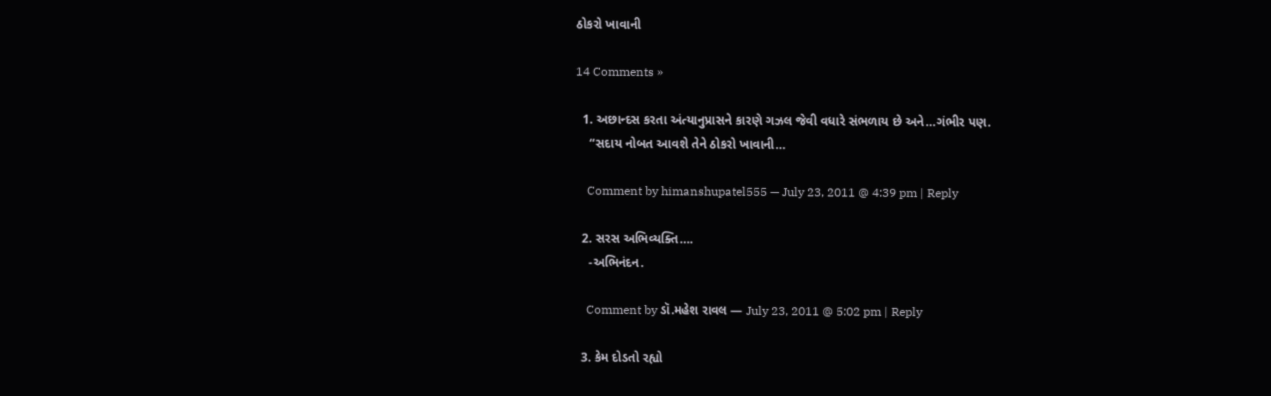ઠોકરો ખાવાની

14 Comments »

  1. અછાન્દસ કરતા અંત્યાનુપ્રાસને કારણે ગઝલ જેવી વધારે સંભળાય છે અને…ગંભીર પણ.
    “સદાય નોબત આવશે તેને ઠોકરો ખાવાની…

    Comment by himanshupatel555 — July 23, 2011 @ 4:39 pm | Reply

  2. સરસ અભિવ્યક્તિ….
    -અભિનંદન.

    Comment by ડૉ.મહેશ રાવલ — July 23, 2011 @ 5:02 pm | Reply

  3. કેમ દોડતો રહ્યો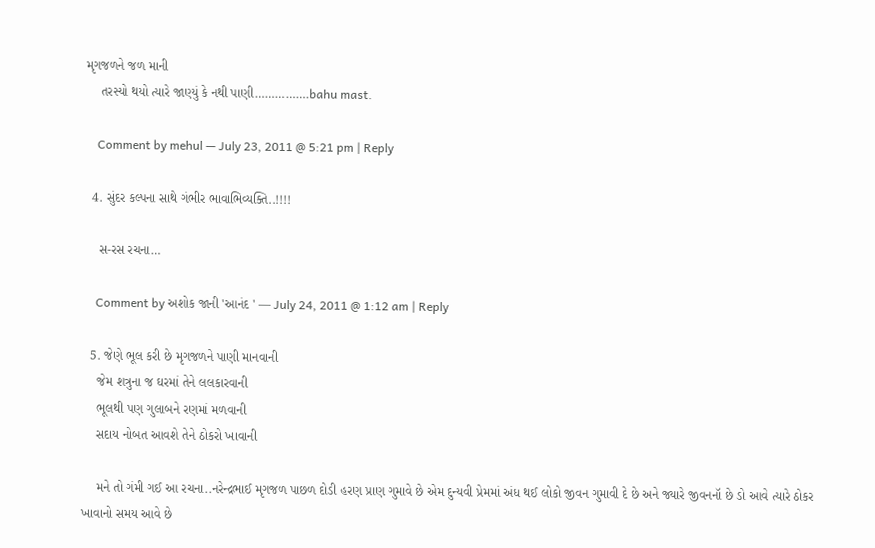મૃગજળને જળ માની
    તરસ્યો થયો ત્યારે જાણ્યું કે નથી પાણી…………….bahu mast.

    Comment by mehul — July 23, 2011 @ 5:21 pm | Reply

  4. સુંદર કલ્પના સાથે ગંભીર ભાવાભિવ્યક્તિ..!!!!

    સ-રસ રચના…

    Comment by અશોક જાની 'આનંદ ' — July 24, 2011 @ 1:12 am | Reply

  5. જેણે ભૂલ કરી છે મૃગજળને પાણી માનવાની
    જેમ શત્રુના જ ઘરમાં તેને લલકારવાની
    ભૂલથી પણ ગુલાબને રણમાં મળવાની
    સદાય નોબત આવશે તેને ઠોકરો ખાવાની

    મને તો ગંમી ગઈ આ રચના..નરેન્દ્રભાઈ મૃગજળ પાછળ દોડી હરણ પ્રાણ ગુમાવે છે એમ દુન્યવી પ્રેમમાં અંધ થઈ લોકો જીવન ગુમાવી દે છે અને જ્યારે જીવનનૉ છે ડો આવે ત્યારે ઠોકર ખાવાનો સમય આવે છે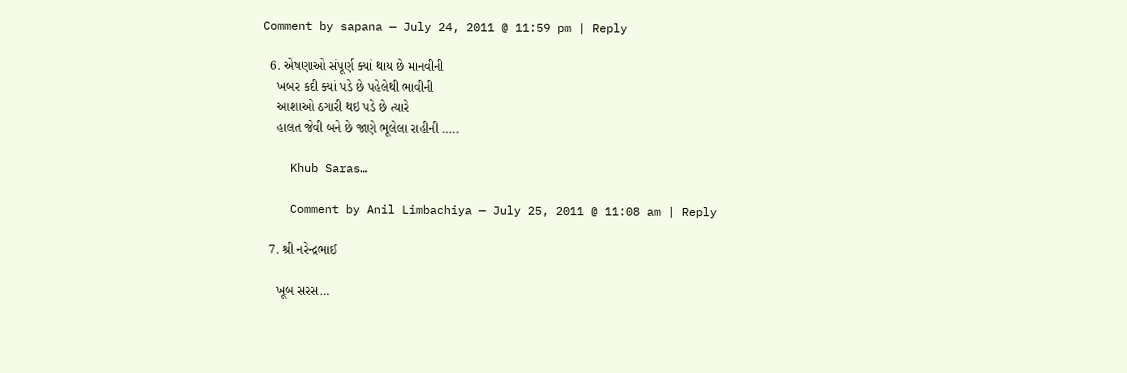Comment by sapana — July 24, 2011 @ 11:59 pm | Reply

  6. એષણાઓ સંપૂર્ણ ક્યાં થાય છે માનવીની
    ખબર કદી ક્યાં પડે છે પહેલેથી ભાવીની
    આશાઓ ઠગારી થઇ પડે છે ત્યારે
    હાલત જેવી બને છે જાણે ભૂલેલા રાહીની …..

    Khub Saras…

    Comment by Anil Limbachiya — July 25, 2011 @ 11:08 am | Reply

  7. શ્રી નરેન્દ્રભાઈ

    ખૂબ સરસ…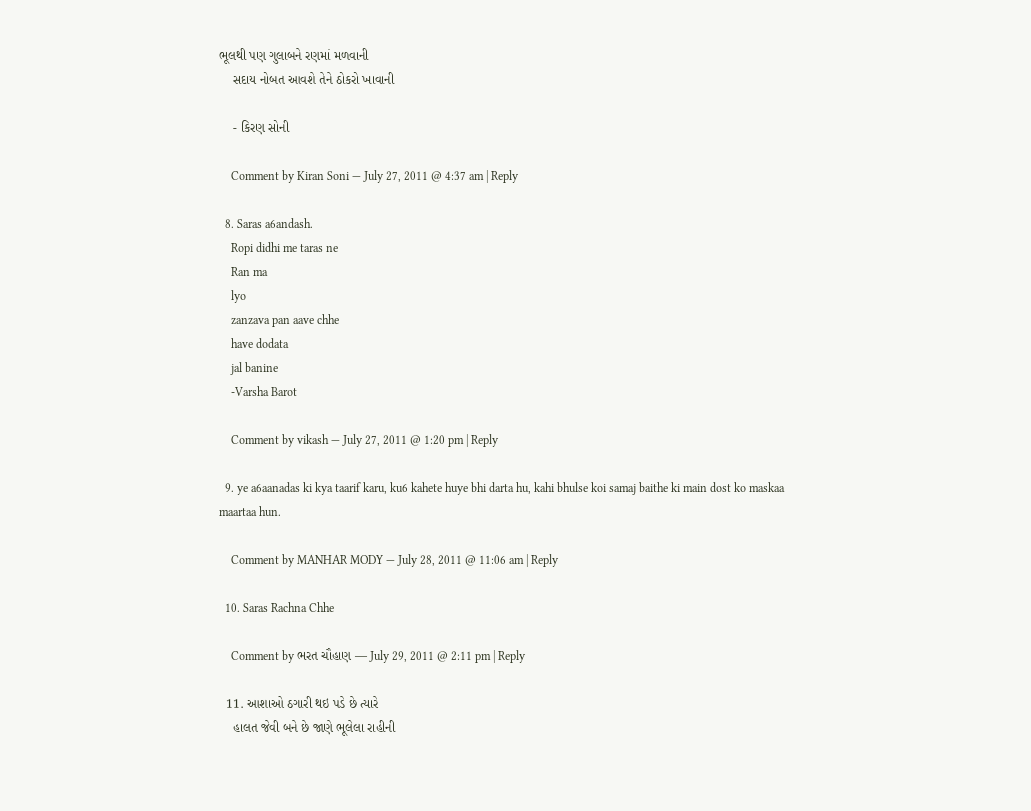ભૂલથી પણ ગુલાબને રણમાં મળવાની
    સદાય નોબત આવશે તેને ઠોકરો ખાવાની

    - કિરણ સોની

    Comment by Kiran Soni — July 27, 2011 @ 4:37 am | Reply

  8. Saras a6andash.
    Ropi didhi me taras ne
    Ran ma
    lyo
    zanzava pan aave chhe
    have dodata
    jal banine
    -Varsha Barot

    Comment by vikash — July 27, 2011 @ 1:20 pm | Reply

  9. ye a6aanadas ki kya taarif karu, ku6 kahete huye bhi darta hu, kahi bhulse koi samaj baithe ki main dost ko maskaa maartaa hun.

    Comment by MANHAR MODY — July 28, 2011 @ 11:06 am | Reply

  10. Saras Rachna Chhe

    Comment by ભરત ચૌહાણ — July 29, 2011 @ 2:11 pm | Reply

  11. આશાઓ ઠગારી થઇ પડે છે ત્યારે
    હાલત જેવી બને છે જાણે ભૂલેલા રાહીની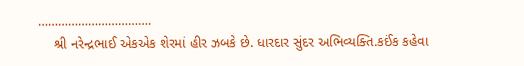…………………………….
    શ્રી નરેન્દ્રભાઈ એકએક શેરમાં હીર ઝબકે છે. ધારદાર સુંદર અભિવ્યક્તિ.કઈંક કહેવા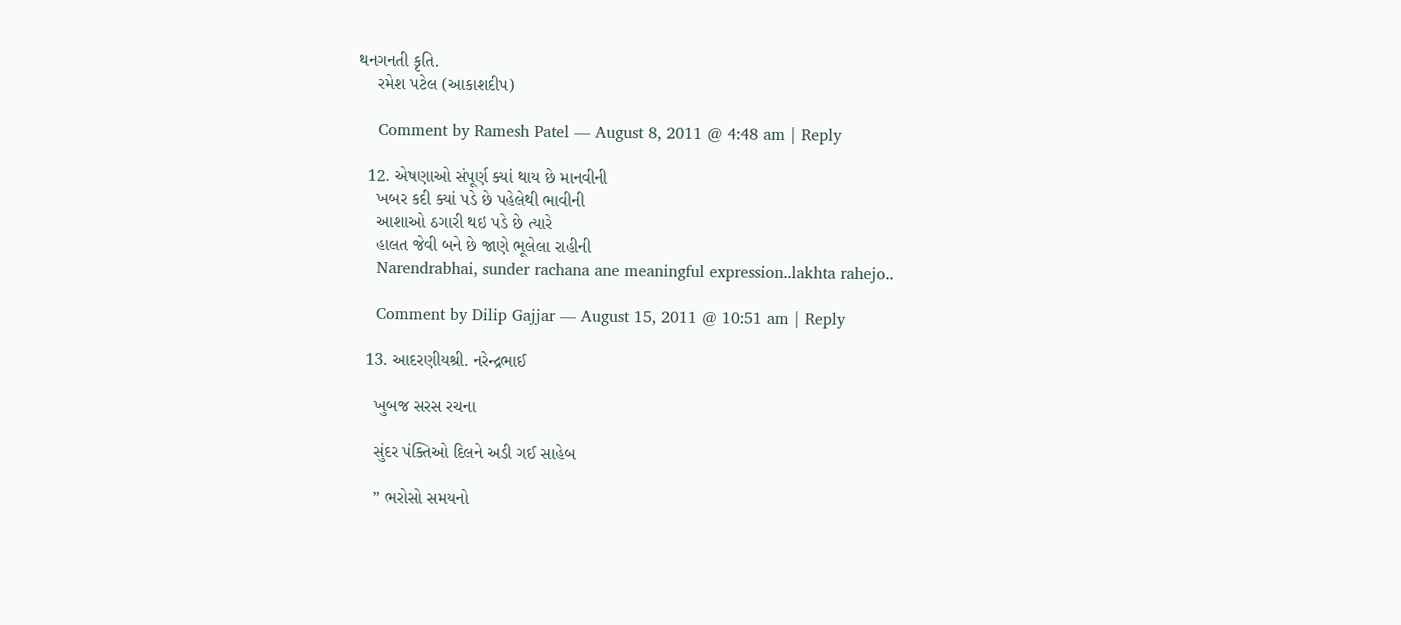થનગનતી કૃતિ.
    રમેશ પટેલ (આકાશદીપ)

    Comment by Ramesh Patel — August 8, 2011 @ 4:48 am | Reply

  12. એષણાઓ સંપૂર્ણ ક્યાં થાય છે માનવીની
    ખબર કદી ક્યાં પડે છે પહેલેથી ભાવીની
    આશાઓ ઠગારી થઇ પડે છે ત્યારે
    હાલત જેવી બને છે જાણે ભૂલેલા રાહીની
    Narendrabhai, sunder rachana ane meaningful expression..lakhta rahejo..

    Comment by Dilip Gajjar — August 15, 2011 @ 10:51 am | Reply

  13. આદરણીયશ્રી. નરેન્દ્રભાઈ

    ખુબજ સરસ રચના

    સુંદર પંક્તિઓ દિલને અડી ગઈ સાહેબ

    ” ભરોસો સમયનો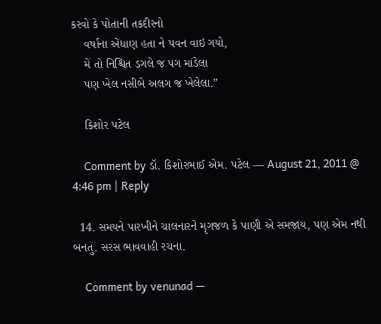કરવો કે પોતાની તકદીરનો
    વર્ષાના એંધાણ હતા ને પવન વાઇ ગયો,
    મેં તો નિશ્ચિત ડગલે જ પગ માંડેલા
    પણ ખેલ નસીબે અલગ જ ખેલેલા.”

    કિશોર પટેલ

    Comment by ડૉ. કિશોરભાઈ એમ. પટેલ — August 21, 2011 @ 4:46 pm | Reply

  14. સમયને પારખીને ચાલનારને મૃગજળ કે પાણી એ સમજાય, પણ એમ નથી બનતું. સરસ ભાવવાહી રચના.

    Comment by venunad —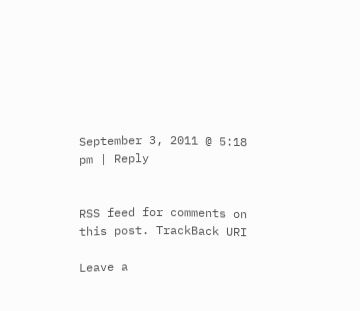September 3, 2011 @ 5:18 pm | Reply


RSS feed for comments on this post. TrackBack URI

Leave a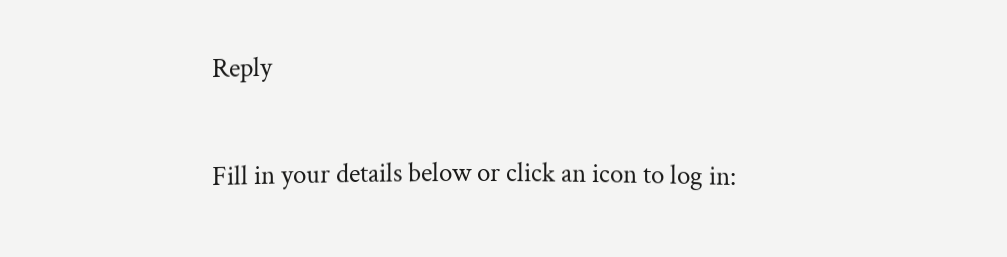Reply

Fill in your details below or click an icon to log in: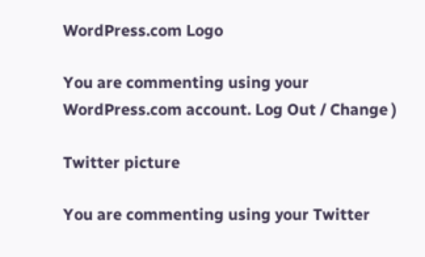WordPress.com Logo

You are commenting using your WordPress.com account. Log Out / Change )

Twitter picture

You are commenting using your Twitter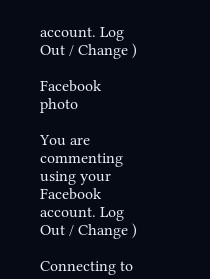account. Log Out / Change )

Facebook photo

You are commenting using your Facebook account. Log Out / Change )

Connecting to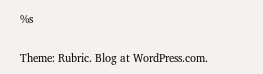%s

Theme: Rubric. Blog at WordPress.com.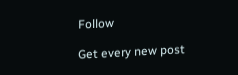Follow

Get every new post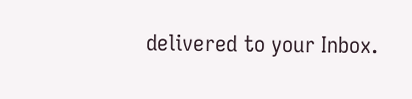delivered to your Inbox.